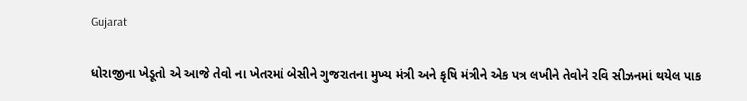Gujarat

ધોરાજીના ખેડૂતો એ આજે તેવો ના ખેતરમાં બેસીને ગુજરાતના મુખ્ય મંત્રી અને કૃષિ મંત્રીને એક પત્ર લખીને તેવોને રવિ સીઝનમાં થયેલ પાક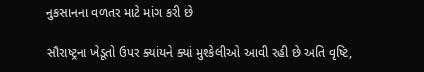નુકસાનના વળતર માટે માંગ કરી છે

સૌરાષ્ટ્રના ખેડૂતો ઉપર ક્યાંયને ક્યાં મુશ્કેલીઓ આવી રહી છે અતિ વૃષ્ટિ,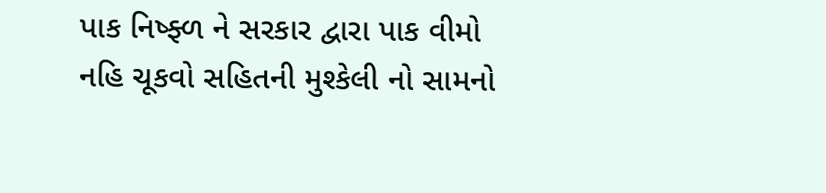પાક નિષ્ફ્ળ ને સરકાર દ્વારા પાક વીમો નહિ ચૂકવો સહિતની મુશ્કેલી નો સામનો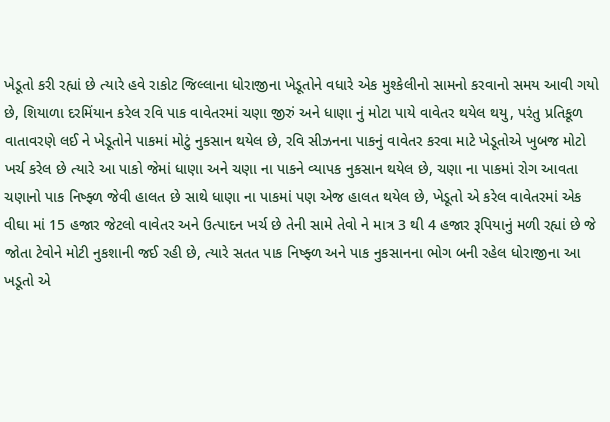ખેડૂતો કરી રહ્યાં છે ત્યારે હવે રાકોટ જિલ્લાના ધોરાજીના ખેડૂતોને વધારે એક મુશ્કેલીનો સામનો કરવાનો સમય આવી ગયો છે, શિયાળા દરમિંયાન કરેલ રવિ પાક વાવેતરમાં ચણા જીરું અને ધાણા નું મોટા પાયે વાવેતર થયેલ થયુ, પરંતુ પ્રતિકૂળ વાતાવરણે લઈ ને ખેડૂતોને પાકમાં મોટું નુકસાન થયેલ છે, રવિ સીઝનના પાકનું વાવેતર કરવા માટે ખેડૂતોએ ખુબજ મોટો ખર્ચ કરેલ છે ત્યારે આ પાકો જેમાં ધાણા અને ચણા ના પાકને વ્યાપક નુકસાન થયેલ છે, ચણા ના પાકમાં રોગ આવતા ચણાનો પાક નિષ્ફ્ળ જેવી હાલત છે સાથે ધાણા ના પાકમાં પણ એજ હાલત થયેલ છે, ખેડૂતો એ કરેલ વાવેતરમાં એક વીઘા માં 15 હજાર જેટલો વાવેતર અને ઉત્પાદન ખર્ચ છે તેની સામે તેવો ને માત્ર 3 થી 4 હજાર રૂપિયાનું મળી રહ્યાં છે જે જોતા ટેવોને મોટી નુકશાની જઈ રહી છે, ત્યારે સતત પાક નિષ્ફ્ળ અને પાક નુકસાનના ભોગ બની રહેલ ધોરાજીના આ ખડૂતો એ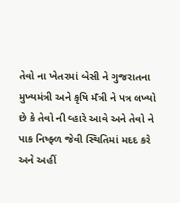તેવો ના ખેતરમાં બેસી ને ગુજરાતના મુખ્યમંત્રી અને કૃષિ મઁત્રી ને પત્ર લખ્યો છે કે તેવો ની વ્હારે આવે અને તેવો ને પાક નિષ્ફ્ળ જેવી સ્થિતિમાં મદદ કરે અને અહીં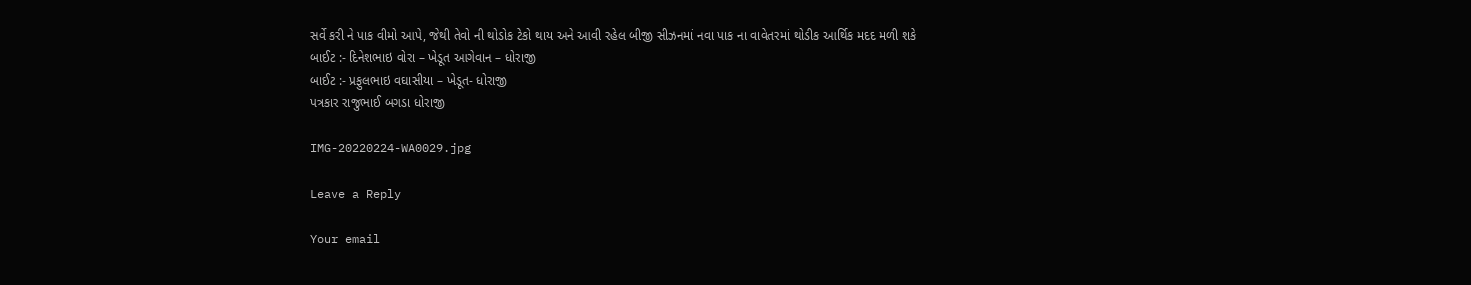સર્વે કરી ને પાક વીમો આપે, જેથી તેવો ની થોડોક ટેકો થાય અને આવી રહેલ બીજી સીઝનમાં નવા પાક ના વાવેતરમાં થોડીક આર્થિક મદદ મળી શકે
બાઈટ :- દિનેશભાઇ વોરા – ખેડૂત આગેવાન – ધોરાજી
બાઈટ :- પ્રફુલભાઇ વઘાસીયા – ખેડૂત- ધોરાજી
પત્રકાર રાજુભાઈ બગડા ધોરાજી

IMG-20220224-WA0029.jpg

Leave a Reply

Your email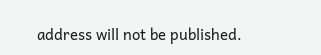address will not be published.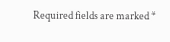Required fields are marked *